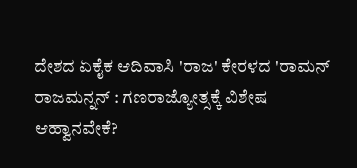ದೇಶದ ಏಕೈಕ ಆದಿವಾಸಿ 'ರಾಜ' ಕೇರಳದ 'ರಾಮನ್ ರಾಜಮನ್ನನ್ : ಗಣರಾಜ್ಯೋತ್ಸಕ್ಕೆ ವಿಶೇಷ ಆಹ್ವಾನವೇಕೆ?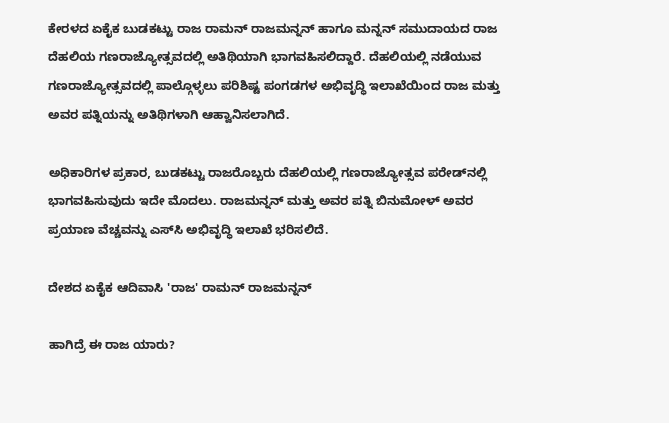ಕೇರಳದ ಏಕೈಕ ಬುಡಕಟ್ಟು ರಾಜ ರಾಮನ್ ರಾಜಮನ್ನನ್ ಹಾಗೂ ಮನ್ನನ್ ಸಮುದಾಯದ ರಾಜ ದೆಹಲಿಯ ಗಣರಾಜ್ಯೋತ್ಸವದಲ್ಲಿ ಅತಿಥಿಯಾಗಿ ಭಾಗವಹಿಸಲಿದ್ದಾರೆ. ದೆಹಲಿಯಲ್ಲಿ ನಡೆಯುವ ಗಣರಾಜ್ಯೋತ್ಸವದಲ್ಲಿ ಪಾಲ್ಗೊಳ್ಳಲು ಪರಿಶಿಷ್ಟ ಪಂಗಡಗಳ ಅಭಿವೃದ್ಧಿ ಇಲಾಖೆಯಿಂದ ರಾಜ ಮತ್ತು ಅವರ ಪತ್ನಿಯನ್ನು ಅತಿಥಿಗಳಾಗಿ ಆಹ್ವಾನಿಸಲಾಗಿದೆ.

ಅಧಿಕಾರಿಗಳ ಪ್ರಕಾರ, ಬುಡಕಟ್ಟು ರಾಜರೊಬ್ಬರು ದೆಹಲಿಯಲ್ಲಿ ಗಣರಾಜ್ಯೋತ್ಸವ ಪರೇಡ್‌ನಲ್ಲಿ ಭಾಗವಹಿಸುವುದು ಇದೇ ಮೊದಲು. ರಾಜಮನ್ನನ್ ಮತ್ತು ಅವರ ಪತ್ನಿ ಬಿನುಮೋಳ್ ಅವರ ಪ್ರಯಾಣ ವೆಚ್ಚವನ್ನು ಎಸ್‌ಸಿ ಅಭಿವೃದ್ಧಿ ಇಲಾಖೆ ಭರಿಸಲಿದೆ.

ದೇಶದ ಏಕೈಕ ಆದಿವಾಸಿ 'ರಾಜ' ರಾಮನ್ ರಾಜಮನ್ನನ್

ಹಾಗಿದ್ರೆ ಈ ರಾಜ ಯಾರು?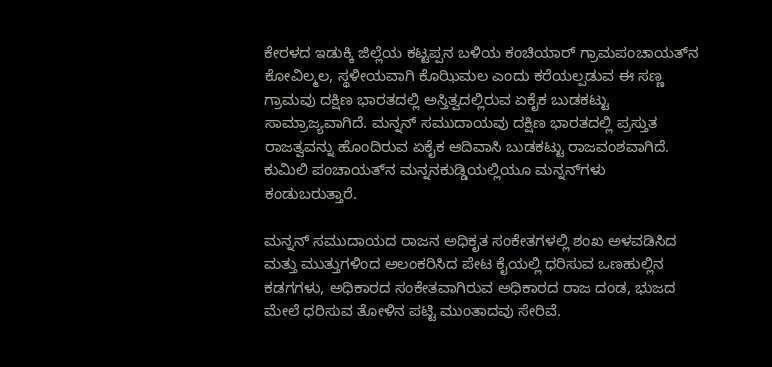ಕೇರಳದ ಇಡುಕ್ಕಿ ಜಿಲ್ಲೆಯ ಕಟ್ಟಪ್ಪನ ಬಳಿಯ ಕಂಚಿಯಾರ್ ಗ್ರಾಮಪಂಚಾಯತ್‌ನ ಕೋವಿಲ್ಮಲ, ಸ್ಥಳೀಯವಾಗಿ ಕೊಝಿಮಲ ಎಂದು ಕರೆಯಲ್ಪಡುವ ಈ ಸಣ್ಣ ಗ್ರಾಮವು ದಕ್ಷಿಣ ಭಾರತದಲ್ಲಿ ಅಸ್ತಿತ್ವದಲ್ಲಿರುವ ಏಕೈಕ ಬುಡಕಟ್ಟು ಸಾಮ್ರಾಜ್ಯವಾಗಿದೆ. ಮನ್ನನ್ ಸಮುದಾಯವು ದಕ್ಷಿಣ ಭಾರತದಲ್ಲಿ ಪ್ರಸ್ತುತ ರಾಜತ್ವವನ್ನು ಹೊಂದಿರುವ ಏಕೈಕ ಆದಿವಾಸಿ ಬುಡಕಟ್ಟು ರಾಜವಂಶವಾಗಿದೆ. ಕುಮಿಲಿ ಪಂಚಾಯತ್‌ನ ಮನ್ನನಕುಡ್ಡಿಯಲ್ಲಿಯೂ ಮನ್ನನ್‌ಗಳು ಕಂಡುಬರುತ್ತಾರೆ.

ಮನ್ನನ್ ಸಮುದಾಯದ ರಾಜನ ಅಧಿಕೃತ ಸಂಕೇತಗಳಲ್ಲಿ ಶಂಖ ಅಳವಡಿಸಿದ ಮತ್ತು ಮುತ್ತುಗಳಿಂದ ಅಲಂಕರಿಸಿದ ಪೇಟ ಕೈಯಲ್ಲಿ ಧರಿಸುವ ಒಣಹುಲ್ಲಿನ ಕಡಗಗಳು, ಅಧಿಕಾರದ ಸಂಕೇತವಾಗಿರುವ ಅಧಿಕಾರದ ರಾಜ ದಂಡ, ಭುಜದ ಮೇಲೆ ಧರಿಸುವ ತೋಳಿನ ಪಟ್ಟಿ ಮುಂತಾದವು ಸೇರಿವೆ.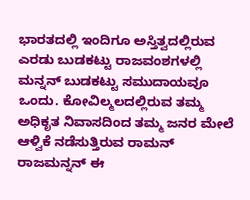ಭಾರತದಲ್ಲಿ ಇಂದಿಗೂ ಅಸ್ತಿತ್ವದಲ್ಲಿರುವ ಎರಡು ಬುಡಕಟ್ಟು ರಾಜವಂಶಗಳಲ್ಲಿ ಮನ್ನನ್ ಬುಡಕಟ್ಟು ಸಮುದಾಯವೂ ಒಂದು. ಕೋವಿಲ್ಮಲದಲ್ಲಿರುವ ತಮ್ಮ ಅಧಿಕೃತ ನಿವಾಸದಿಂದ ತಮ್ಮ ಜನರ ಮೇಲೆ ಆಳ್ವಿಕೆ ನಡೆಸುತ್ತಿರುವ ರಾಮನ್ ರಾಜಮನ್ನನ್ ಈ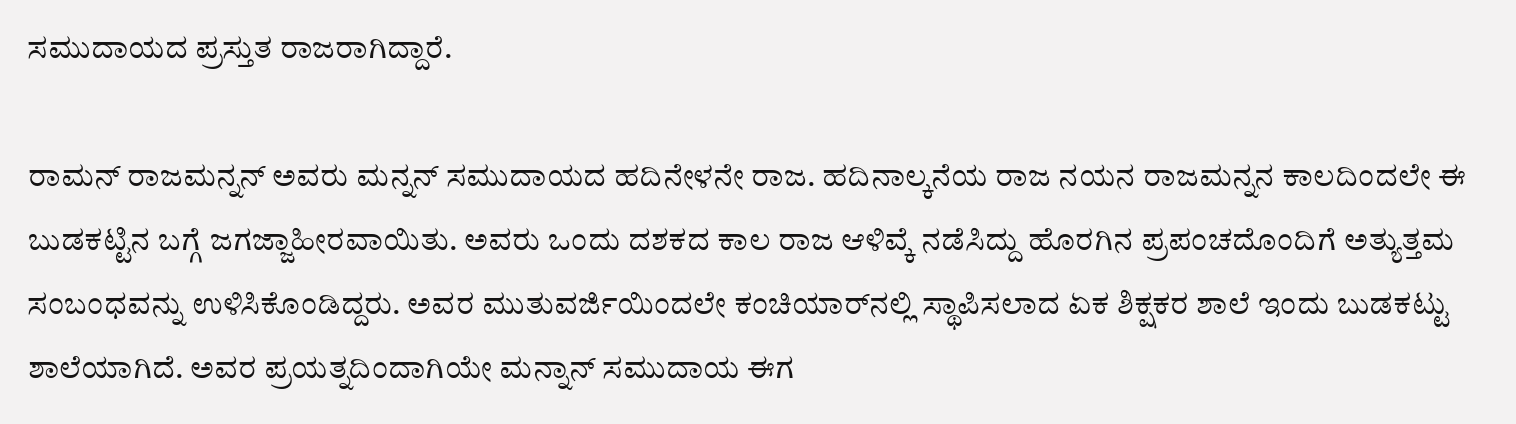ಸಮುದಾಯದ ಪ್ರಸ್ತುತ ರಾಜರಾಗಿದ್ದಾರೆ.

ರಾಮನ್ ರಾಜಮನ್ನನ್ ಅವರು ಮನ್ನನ್ ಸಮುದಾಯದ ಹದಿನೇಳನೇ ರಾಜ. ಹದಿನಾಲ್ಕನೆಯ ರಾಜ ನಯನ ರಾಜಮನ್ನನ ಕಾಲದಿಂದಲೇ ಈ ಬುಡಕಟ್ಟಿನ ಬಗ್ಗೆ ಜಗಜ್ಜಾಹೀರವಾಯಿತು. ಅವರು ಒಂದು ದಶಕದ ಕಾಲ ರಾಜ ಆಳಿವ್ಕೆ ನಡೆಸಿದ್ದು ಹೊರಗಿನ ಪ್ರಪಂಚದೊಂದಿಗೆ ಅತ್ಯುತ್ತಮ ಸಂಬಂಧವನ್ನು ಉಳಿಸಿಕೊಂಡಿದ್ದರು. ಅವರ ಮುತುವರ್ಜಿಯಿಂದಲೇ ಕಂಚಿಯಾರ್‌ನಲ್ಲಿ ಸ್ಥಾಪಿಸಲಾದ ಏಕ ಶಿಕ್ಷಕರ ಶಾಲೆ ಇಂದು ಬುಡಕಟ್ಟು ಶಾಲೆಯಾಗಿದೆ. ಅವರ ಪ್ರಯತ್ನದಿಂದಾಗಿಯೇ ಮನ್ನಾನ್ ಸಮುದಾಯ ಈಗ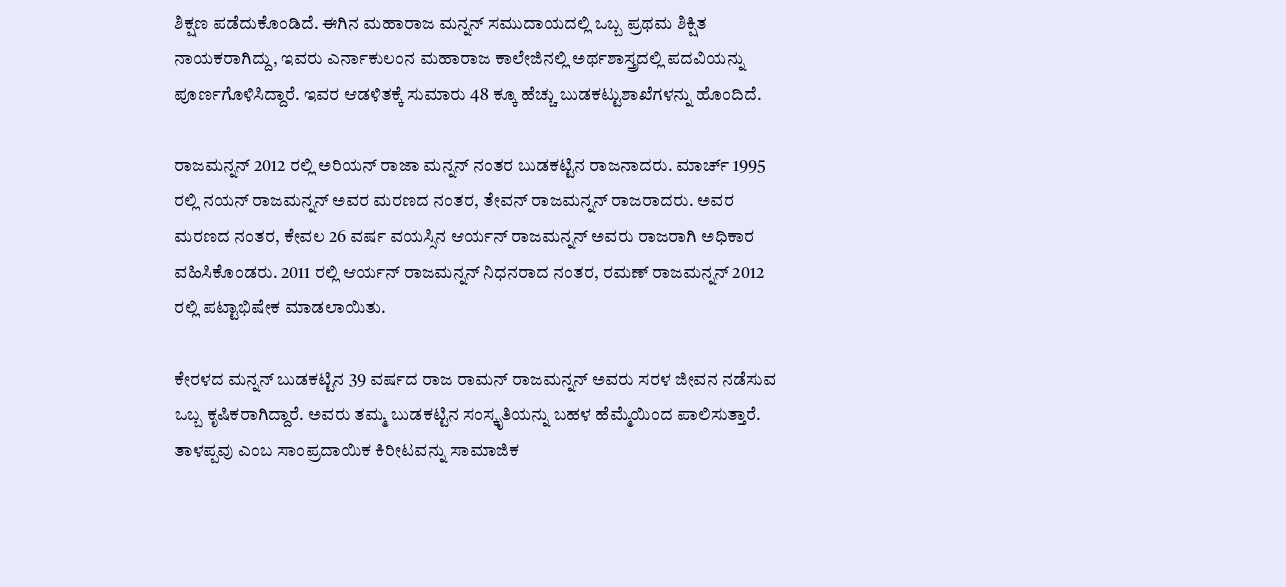ಶಿಕ್ಷಣ ಪಡೆದುಕೊಂಡಿದೆ. ಈಗಿನ ಮಹಾರಾಜ ಮನ್ನನ್ ಸಮುದಾಯದಲ್ಲಿ ಒಬ್ಬ ಪ್ರಥಮ ಶಿಕ್ಷಿತ ನಾಯಕರಾಗಿದ್ದು, ಇವರು ಎರ್ನಾಕುಲಂನ ಮಹಾರಾಜ ಕಾಲೇಜಿನಲ್ಲಿ ಅರ್ಥಶಾಸ್ತ್ರದಲ್ಲಿ ಪದವಿಯನ್ನು ಪೂರ್ಣಗೊಳಿಸಿದ್ದಾರೆ. ಇವರ ಆಡಳಿತಕ್ಕೆ ಸುಮಾರು 48 ಕ್ಕೂ ಹೆಚ್ಚು ಬುಡಕಟ್ಟುಶಾಖೆಗಳನ್ನು ಹೊಂದಿದೆ.

ರಾಜಮನ್ನನ್ 2012 ರಲ್ಲಿ ಅರಿಯನ್ ರಾಜಾ ಮನ್ನನ್ ನಂತರ ಬುಡಕಟ್ಟಿನ ರಾಜನಾದರು. ಮಾರ್ಚ್ 1995 ರಲ್ಲಿ ನಯನ್ ರಾಜಮನ್ನನ್ ಅವರ ಮರಣದ ನಂತರ, ತೇವನ್ ರಾಜಮನ್ನನ್ ರಾಜರಾದರು. ಅವರ ಮರಣದ ನಂತರ, ಕೇವಲ 26 ವರ್ಷ ವಯಸ್ಸಿನ ಆರ್ಯನ್ ರಾಜಮನ್ನನ್ ಅವರು ರಾಜರಾಗಿ ಅಧಿಕಾರ ವಹಿಸಿಕೊಂಡರು. 2011 ರಲ್ಲಿ ಆರ್ಯನ್ ರಾಜಮನ್ನನ್ ನಿಧನರಾದ ನಂತರ, ರಮಣ್ ರಾಜಮನ್ನನ್ 2012 ರಲ್ಲಿ ಪಟ್ಟಾಭಿಷೇಕ ಮಾಡಲಾಯಿತು.

ಕೇರಳದ ಮನ್ನನ್ ಬುಡಕಟ್ಟಿನ 39 ವರ್ಷದ ರಾಜ ರಾಮನ್ ರಾಜಮನ್ನನ್ ಅವರು ಸರಳ ಜೀವನ ನಡೆಸುವ ಒಬ್ಬ ಕೃಷಿಕರಾಗಿದ್ದಾರೆ. ಅವರು ತಮ್ಮ ಬುಡಕಟ್ಟಿನ ಸಂಸ್ಕೃತಿಯನ್ನು ಬಹಳ ಹೆಮ್ಮೆಯಿಂದ ಪಾಲಿಸುತ್ತಾರೆ. ತಾಳಪ್ಪವು ಎಂಬ ಸಾಂಪ್ರದಾಯಿಕ ಕಿರೀಟವನ್ನು ಸಾಮಾಜಿಕ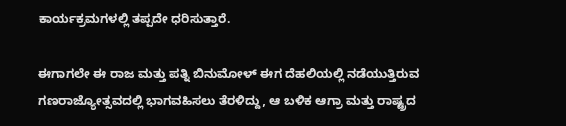ಕಾರ್ಯಕ್ರಮಗಳಲ್ಲಿ ತಪ್ಪದೇ ಧರಿಸುತ್ತಾರೆ.

ಈಗಾಗಲೇ ಈ ರಾಜ ಮತ್ತು ಪತ್ನಿ ಬಿನುಮೋಳ್ ಈಗ ದೆಹಲಿಯಲ್ಲಿ ನಡೆಯುತ್ತಿರುವ ಗಣರಾಜ್ಯೋತ್ಸವದಲ್ಲಿ ಭಾಗವಹಿಸಲು ತೆರಳಿದ್ದು, ಆ ಬಳಿಕ ಆಗ್ರಾ ಮತ್ತು ರಾಷ್ಟ್ರದ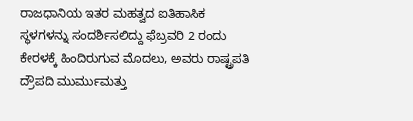ರಾಜಧಾನಿಯ ಇತರ ಮಹತ್ವದ ಐತಿಹಾಸಿಕ ಸ್ಥಳಗಳನ್ನು ಸಂದರ್ಶಿಸಲಿದ್ದು ಫೆಬ್ರವರಿ 2 ರಂದು ಕೇರಳಕ್ಕೆ ಹಿಂದಿರುಗುವ ಮೊದಲು, ಅವರು ರಾಷ್ಟ್ರಪತಿ ದ್ರೌಪದಿ ಮುರ್ಮುಮತ್ತು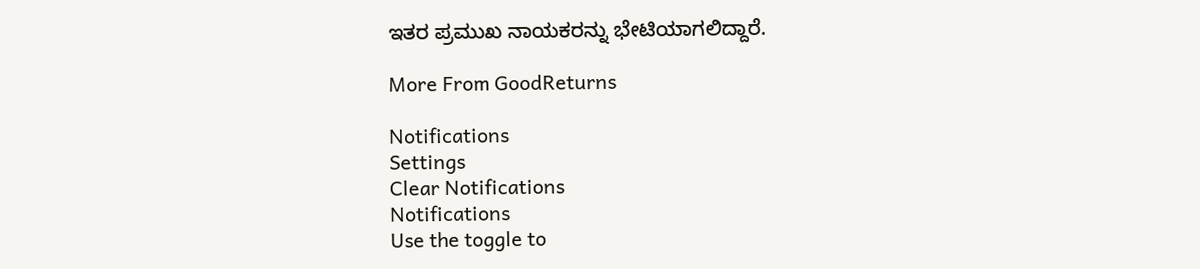ಇತರ ಪ್ರಮುಖ ನಾಯಕರನ್ನು ಭೇಟಿಯಾಗಲಿದ್ದಾರೆ.

More From GoodReturns

Notifications
Settings
Clear Notifications
Notifications
Use the toggle to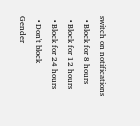switch on notifications
  • Block for 8 hours
  • Block for 12 hours
  • Block for 24 hours
  • Don't block
Gender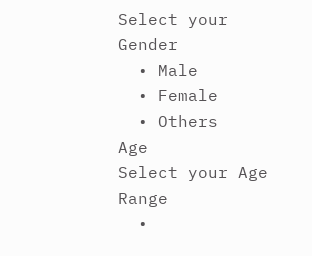Select your Gender
  • Male
  • Female
  • Others
Age
Select your Age Range
  •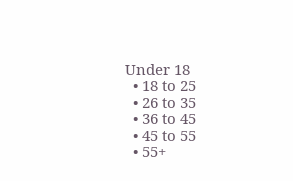Under 18
  • 18 to 25
  • 26 to 35
  • 36 to 45
  • 45 to 55
  • 55+